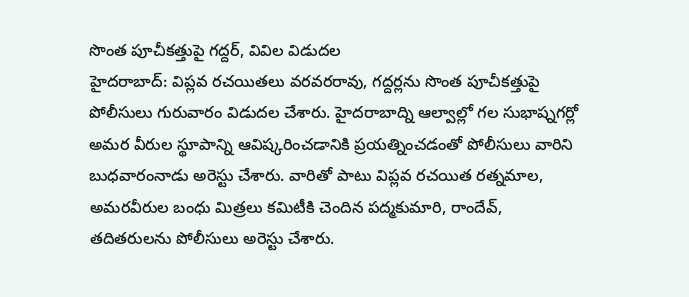సొంత పూచీకత్తుపై గద్దర్, వివిల విడుదల
హైదరాబాద్: విప్లవ రచయితలు వరవరరావు, గద్దర్లను సొంత పూచీకత్తుపై పోలీసులు గురువారం విడుదల చేశారు. హైదరాబాద్ని ఆల్వాల్లో గల సుభాష్నగర్లో అమర వీరుల స్థూపాన్ని ఆవిష్కరించడానికి ప్రయత్నించడంతో పోలీసులు వారిని బుధవారంనాడు అరెస్టు చేశారు. వారితో పాటు విప్లవ రచయిత రత్నమాల, అమరవీరుల బంధు మిత్రలు కమిటీకి చెందిన పద్మకుమారి, రాందేవ్, తదితరులను పోలీసులు అరెస్టు చేశారు.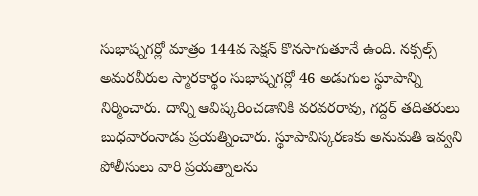సుభాష్నగర్లో మాత్రం 144వ సెక్షన్ కొనసాగుతూనే ఉంది. నక్సల్స్ అమరవీరుల స్మారకార్థం సుభాష్నగర్లో 46 అడుగుల స్థూపాన్ని నిర్మించారు. దాన్ని ఆవిష్కరించడానికి వరవరరావు, గద్దర్ తదితరులు బుధవారంనాడు ప్రయత్నించారు. స్థూపావిస్కరణకు అనుమతి ఇవ్వని పోలీసులు వారి ప్రయత్నాలను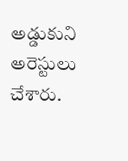అడ్డుకుని అరెస్టులు చేశారు.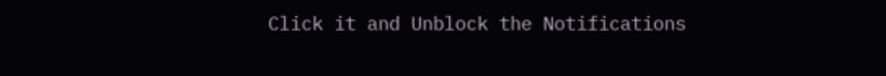Click it and Unblock the Notifications